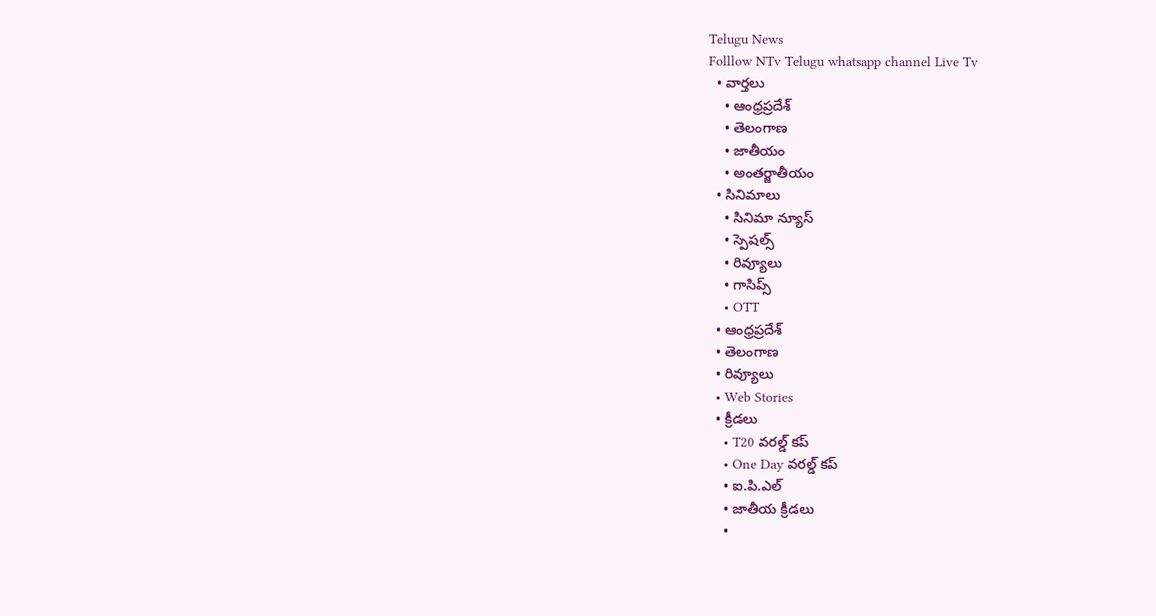Telugu News
Folllow NTv Telugu whatsapp channel Live Tv
  • వార్తలు
    • ఆంధ్రప్రదేశ్
    • తెలంగాణ
    • జాతీయం
    • అంతర్జాతీయం
  • సినిమాలు
    • సినిమా న్యూస్
    • స్పెషల్స్
    • రివ్యూలు
    • గాసిప్స్
    • OTT
  • ఆంధ్రప్రదేశ్
  • తెలంగాణ
  • రివ్యూలు
  • Web Stories
  • క్రీడలు
    • T20 వరల్డ్ కప్
    • One Day వరల్డ్ కప్
    • ఐ.పి.ఎల్
    • జాతీయ క్రీడలు
    •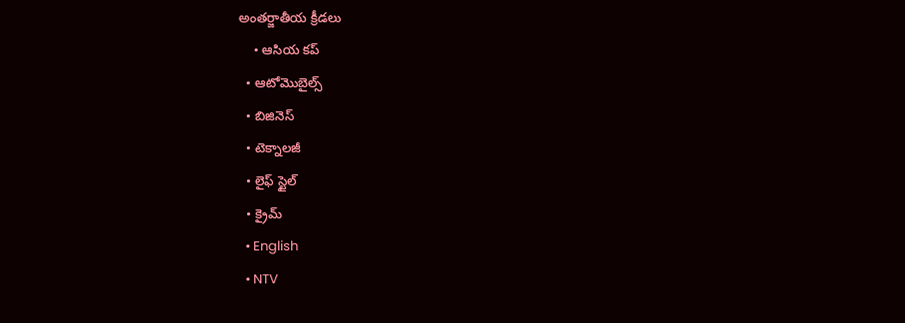అంతర్జాతీయ క్రీడలు
    • ఆసియ కప్
  • ఆటోమొబైల్స్
  • బిజినెస్‌
  • టెక్నాలజీ
  • లైఫ్ స్టైల్
  • క్రైమ్
  • English
  • NTV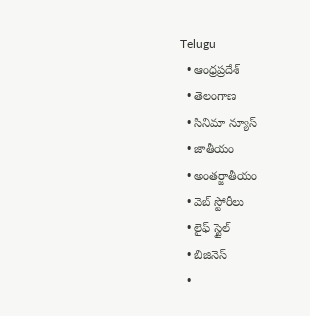Telugu
  • ఆంధ్రప్రదేశ్
  • తెలంగాణ
  • సినిమా న్యూస్
  • జాతీయం
  • అంతర్జాతీయం
  • వెబ్ స్టోరీలు
  • లైఫ్ స్టైల్
  • బిజినెస్‌
  •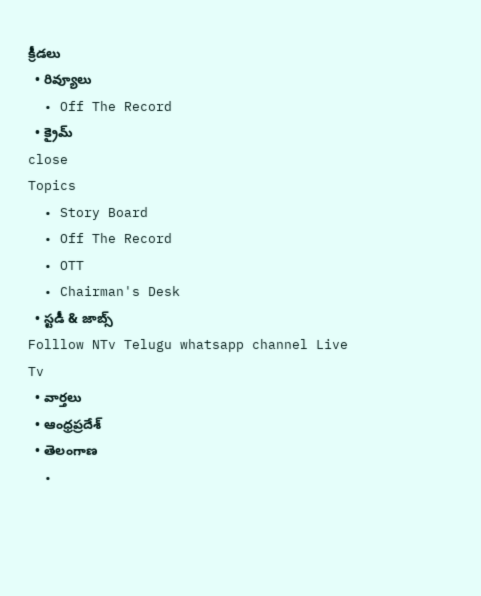క్రీడలు
  • రివ్యూలు
  • Off The Record
  • క్రైమ్
close
Topics
  • Story Board
  • Off The Record
  • OTT
  • Chairman's Desk
  • స్టడీ & జాబ్స్
Folllow NTv Telugu whatsapp channel Live Tv
  • వార్తలు
  • ఆంధ్రప్రదేశ్
  • తెలంగాణ
  •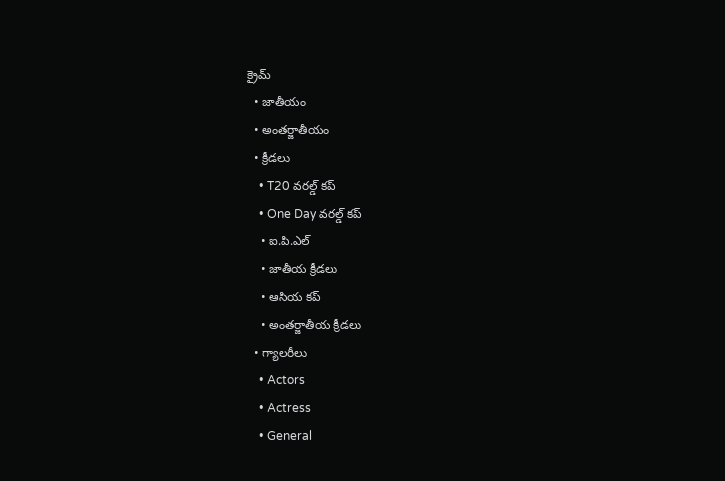క్రైమ్
  • జాతీయం
  • అంతర్జాతీయం
  • క్రీడలు
    • T20 వరల్డ్ కప్
    • One Day వరల్డ్ కప్
    • ఐ.పి.ఎల్
    • జాతీయ క్రీడలు
    • ఆసియ కప్
    • అంతర్జాతీయ క్రీడలు
  • గ్యాలరీలు
    • Actors
    • Actress
    • General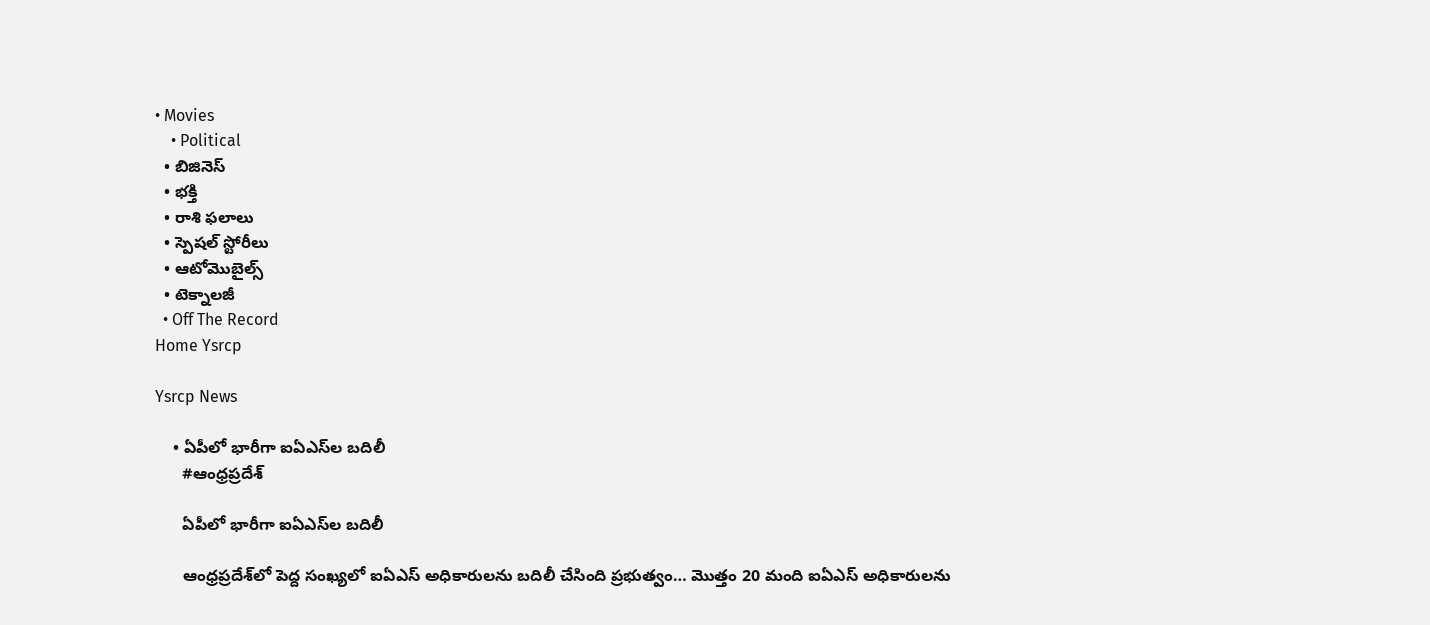• Movies
    • Political
  • బిజినెస్‌
  • భక్తి
  • రాశి ఫలాలు
  • స్పెషల్‌ స్టోరీలు
  • ఆటోమొబైల్స్
  • టెక్నాలజీ
  • Off The Record
Home Ysrcp

Ysrcp News

    • ఏపీలో భారీగా ఐఏఎస్‌ల బదిలీ
      #ఆంధ్రప్రదేశ్

      ఏపీలో భారీగా ఐఏఎస్‌ల బదిలీ

      ఆంధ్ర‌ప్ర‌దేశ్‌లో పెద్ద సంఖ్య‌లో ఐఏఎస్ అధికారుల‌ను బ‌దిలీ చేసింది ప్ర‌భుత్వం… మొత్తం 20 మంది ఐఏఎస్ అధికారుల‌ను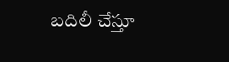బ‌దిలీ చేస్తూ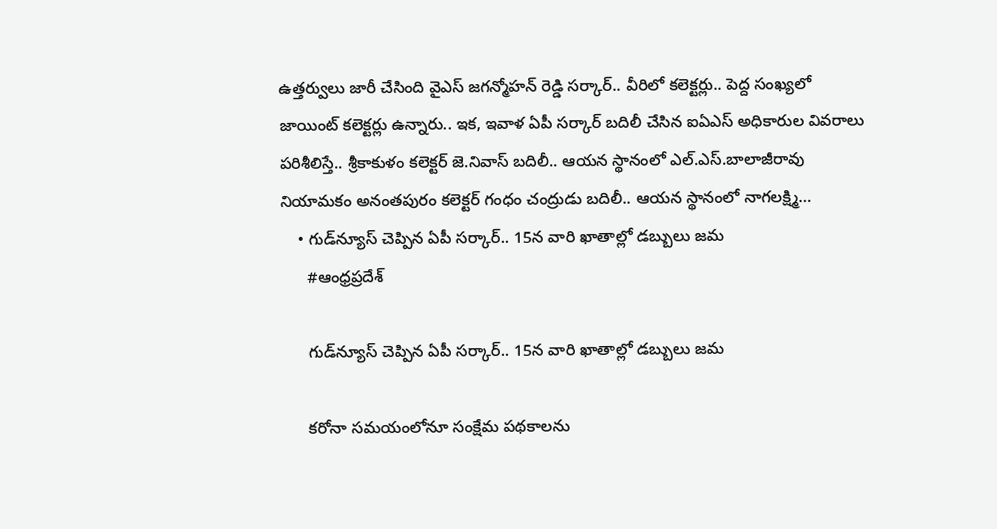ఉత్తర్వులు జారీ చేసింది వైఎస్ జ‌గ‌న్మోహ‌న్ రెడ్డి స‌ర్కార్.. వీరిలో క‌లెక్ట‌ర్లు.. పెద్ద సంఖ్య‌లో జాయింట్ క‌లెక్ట‌ర్లు ఉన్నారు.. ఇక‌, ఇవాళ ఏపీ స‌ర్కార్ బ‌దిలీ చేసిన ఐఏఎస్ అధికారుల వివ‌రాలు ప‌రిశీలిస్తే.. శ్రీకాకుళం కలెక్టర్‌ జె.నివాస్‌ బదిలీ.. ఆయ‌న స్థానంలో ఎల్‌.ఎస్‌.బాలాజీరావు నియామకం అనంతపురం కలెక్టర్‌ గంధం చంద్రుడు బదిలీ.. ఆయ‌న స్థానంలో నాగలక్ష్మి…
    • గుడ్‌న్యూస్ చెప్పిన ఏపీ స‌ర్కార్.. 15న వారి ఖాతాల్లో డ‌బ్బులు జ‌మ‌
      #ఆంధ్రప్రదేశ్

      గుడ్‌న్యూస్ చెప్పిన ఏపీ స‌ర్కార్.. 15న వారి ఖాతాల్లో డ‌బ్బులు జ‌మ‌

      క‌రోనా స‌మ‌యంలోనూ సంక్షేమ ప‌థ‌కాల‌ను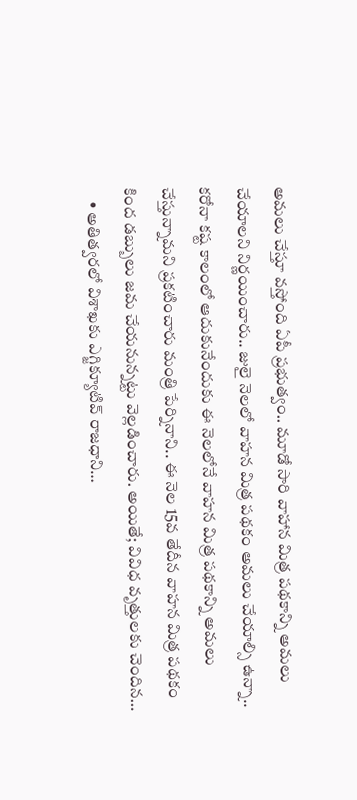అమ‌లు చేస్తూ వ‌స్తోంది ఏపీ ప్ర‌భుత్వం.. మూడో సారి వాహాన మిత్ర పథకాన్ని అమలు చేయాల‌ని నిర్ణ‌యించారు.. జులై నెలలో వాహన మిత్ర పథకం అమలు చేయాల్సి ఉన్నా.. క‌రోనా కష్ట కాలంలో ఆదుకునేందుకు ఈ నెలలోనే వాహన మిత్ర పథకాన్ని అమలు చేస్తున్నామ‌ని ప్ర‌క‌టించారు మంత్రి పేర్నినాని.. ఈ నెల 15వ తేదీన వాహన మిత్ర పథకం కింద డబ్బులు జ‌మ చేయ‌నున్న‌ట్టు వెల్ల‌డించారు. అయితే; వివిధ వృత్తులకు చెందిన…
    • అతిత్వరలో విశాఖకు ఎగ్జిక్యూటివ్ రాజధాని…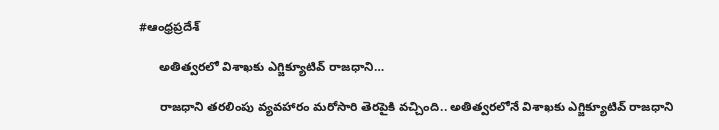#ఆంధ్రప్రదేశ్

      అతిత్వరలో విశాఖకు ఎగ్జిక్యూటివ్ రాజధాని…

      రాజ‌ధాని త‌ర‌లింపు వ్య‌వ‌హారం మ‌రోసారి తెర‌పైకి వ‌చ్చింది.. అతిత్వ‌ర‌లోనే విశాఖ‌కు ఎగ్జిక్యూటివ్ రాజ‌ధాని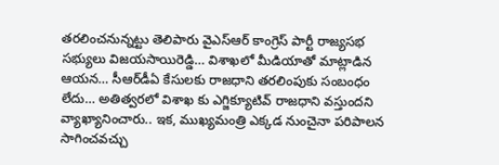త‌ర‌లించ‌నున్న‌ట్టు తెలిపారు వైఎస్ఆర్ కాంగ్రెస్ పార్టీ రాజ్య‌స‌భ స‌భ్యులు విజ‌య‌సాయిరెడ్డి… విశాఖ‌లో మీడియాతో మాట్లాడిన ఆయ‌న‌… సీఆర్‌డీఏ కేసుల‌కు రాజధాని తరలింపుకు సంబంధం లేదు… అతిత్వరలో విశాఖ కు ఎగ్జిక్యూటివ్ రాజధాని వ‌స్తుంద‌ని వ్యాఖ్యానించారు.. ఇక‌, ముఖ్యమంత్రి ఎక్కడ నుంచైనా పరిపాలన సాగించ‌వ‌చ్చు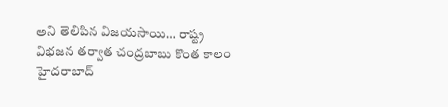అని తెలిపిన విజ‌య‌సాయి… రాష్ట్ర విభ‌జ‌న త‌ర్వాత చంద్రబాబు కొంత కాలం హైదరాబాద్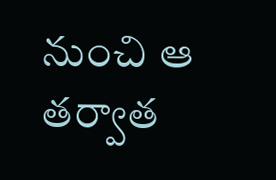నుంచి ఆ తర్వాత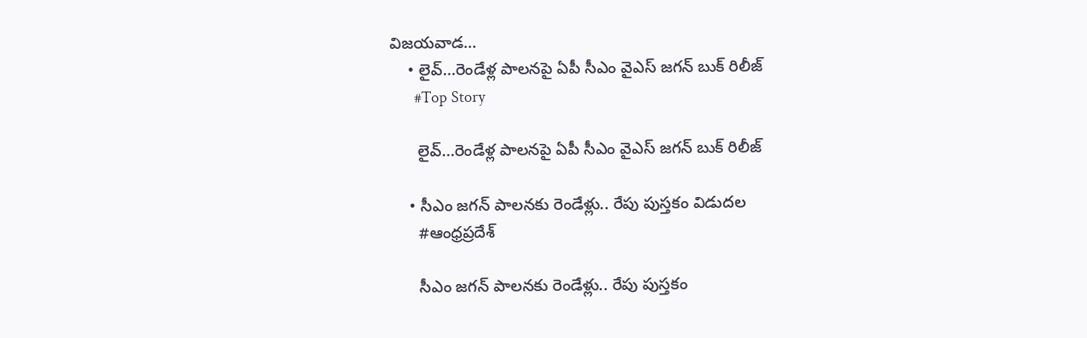విజయవాడ…
    • లైవ్‌…రెండేళ్ల పాల‌న‌పై ఏపీ సీఎం వైఎస్ జ‌గ‌న్ బుక్ రిలీజ్
      #Top Story

      లైవ్‌…రెండేళ్ల పాల‌న‌పై ఏపీ సీఎం వైఎస్ జ‌గ‌న్ బుక్ రిలీజ్

    • సీఎం జగన్ పాలనకు రెండేళ్లు.. రేపు పుస్తకం విడుదల
      #ఆంధ్రప్రదేశ్

      సీఎం జగన్ పాలనకు రెండేళ్లు.. రేపు పుస్తకం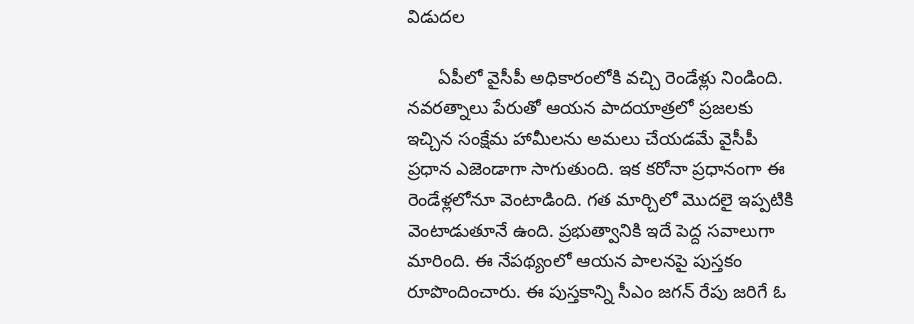విడుదల

      ఏపీలో వైసీపీ అధికారంలోకి వచ్చి రెండేళ్లు నిండింది. నవరత్నాలు పేరుతో ఆయన పాదయాత్రలో ప్రజలకు ఇచ్చిన సంక్షేమ హామీలను అమలు చేయడమే వైసీపీ ప్రధాన ఎజెండాగా సాగుతుంది. ఇక కరోనా ప్రధానంగా ఈ రెండేళ్లలోనూ వెంటాడింది. గత మార్చిలో మొదలై ఇప్పటికి వెంటాడుతూనే ఉంది. ప్రభుత్వానికి ఇదే పెద్ద సవాలుగా మారింది. ఈ నేపథ్యంలో ఆయన పాలనపై పుస్తకం రూపొందించారు. ఈ పుస్తకాన్ని సీఎం జగన్ రేపు జరిగే ఓ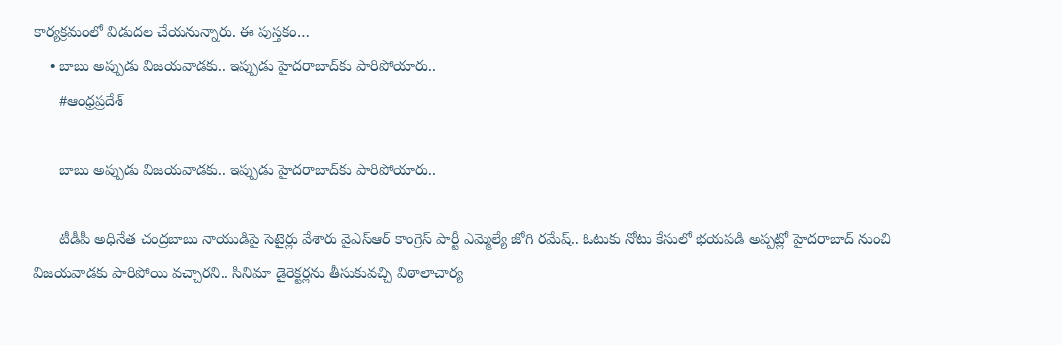కార్యక్రమంలో విడుదల చేయనున్నారు. ఈ పుస్తకం…
    • బాబు అప్పుడు విజ‌య‌వాడకు.. ఇప్పుడు హైద‌రాబాద్‌కు పారిపోయారు..
      #ఆంధ్రప్రదేశ్

      బాబు అప్పుడు విజ‌య‌వాడకు.. ఇప్పుడు హైద‌రాబాద్‌కు పారిపోయారు..

      టీడీపీ అధినేత చంద్ర‌బాబు నాయుడిపై సెటైర్లు వేశారు వైఎస్ఆర్ కాంగ్రెస్ పార్టీ ఎమ్మెల్యే జోగి ర‌మేష్.. ఓటుకు నోటు కేసులో భయపడి అప్ప‌ట్లో హైద‌రాబాద్ నుంచి విజయవాడకు పారిపోయి వచ్చార‌ని.. సినిమా డైరెక్ట‌ర్ల‌ను తీసుకువచ్చి విఠాలాచార్య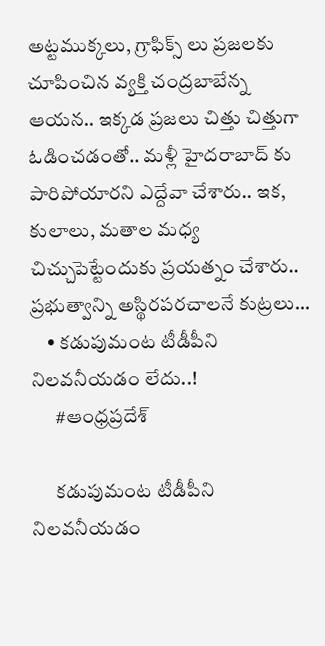అట్టముక్కలు, గ్రాఫిక్స్ లు ప్రజలకు చూపించిన వ్యక్తి చంద్ర‌బాబేన్న ఆయ‌న‌.. ఇక్కడ ప్రజలు చిత్తు చిత్తుగా ఓడించ‌డంతో.. మ‌ళ్లీ హైదరాబాద్ కు పారిపోయార‌ని ఎద్దేవా చేశారు.. ఇక‌, కులాలు, మతాల మధ్య చిచ్చుపెట్టేందుకు ప్రయత్నం చేశారు.. ప్రభుత్వాన్ని అస్థిరపరచాలనే కుట్రలు…
    • కడుపుమంట టీడీపీని నిలవనీయడం లేదు..!
      #ఆంధ్రప్రదేశ్

      కడుపుమంట టీడీపీని నిలవనీయడం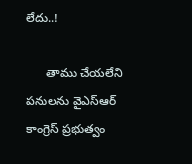లేదు..!

      తాము చేయలేని పనులను వైఎస్ఆర్ కాంగ్రెస్ ప్ర‌భుత్వం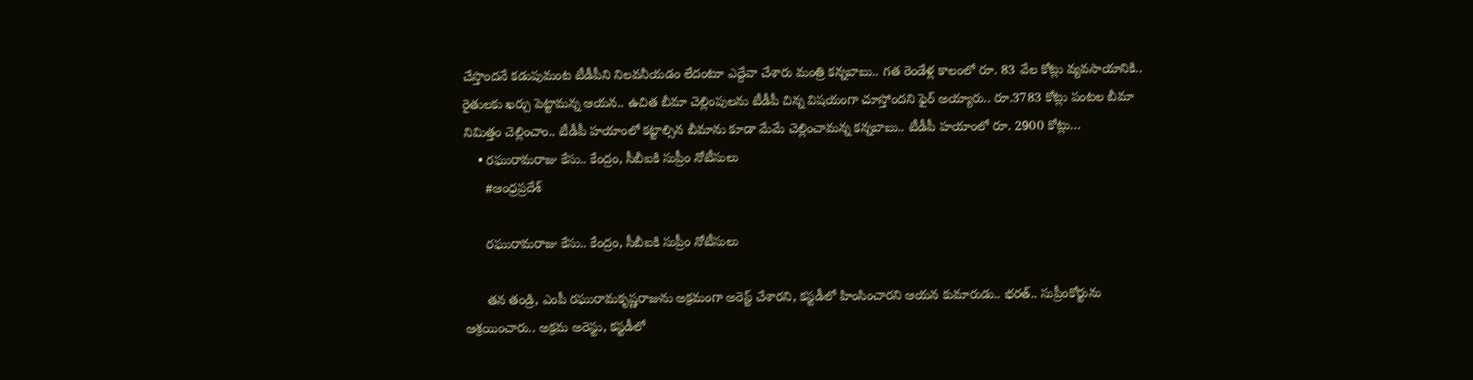చేస్తొందనే కడుపుమంట టీడీపీని నిలవనీయడం లేదంటూ ఎద్దేవా చేశారు మంత్రి క‌న్న‌బాబు.. గత రెండేళ్ల కాలంలో రూ. 83 వేల కోట్లు వ్యవసాయానికి.. రైతులకు ఖర్చు పెట్టామ‌న్న ఆయ‌న‌.. ఉచిత బీమా చెల్లింపులను టీడీపీ చిన్న విషయంగా చూస్తోంద‌ని ఫైర్ అయ్యారు.. రూ.3783 కోట్లు పంటల బీమా నిమిత్తం చెల్లించాం.. టీడీపీ హయాంలో కట్టాల్సిన బీమాను కూడా మేమే చెల్లించామ‌న్న క‌న్న‌బాబు.. టీడీపీ హయాంలో రూ. 2900 కోట్లు…
    • ర‌ఘురామ‌రాజు కేసు.. కేంద్రం, సీబీఐకి సుప్రీం నోటీసులు
      #ఆంధ్రప్రదేశ్

      ర‌ఘురామ‌రాజు కేసు.. కేంద్రం, సీబీఐకి సుప్రీం నోటీసులు

      తన తండ్రి, ఎంపీ రఘురామకృష్ణరాజును అక్రమంగా అరెస్ట్ చేశారని, కస్టడీలో హింసించారని ఆయన కుమారుడు.. భ‌ర‌త్.. సుప్రీంకోర్టును ఆశ్ర‌యించారు.. అక్రమ అరెస్టు, కస్టడీలో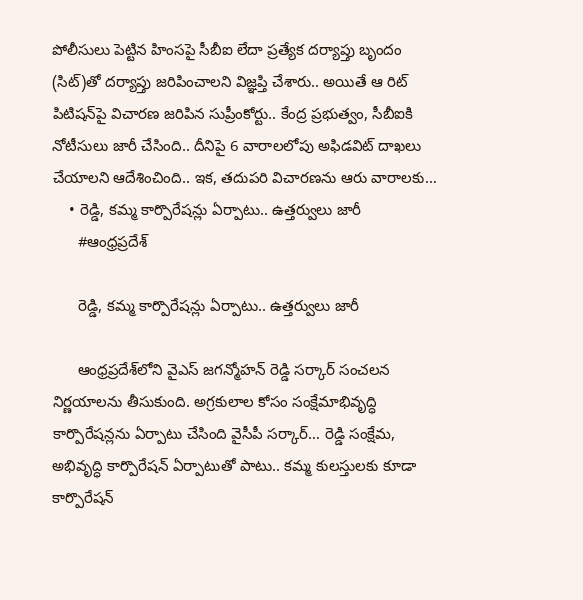పోలీసులు పెట్టిన హింసపై సీబీఐ లేదా ప్రత్యేక దర్యాప్తు బృందం (సిట్‌)తో దర్యాప్తు జరిపించాలని విజ్ఞ‌ప్తి చేశారు.. అయితే ఆ రిట్ పిటిష‌న్‌పై విచార‌ణ జ‌రిపిన సుప్రీంకోర్టు.. కేంద్ర ప్ర‌భుత్వం, సీబీఐకి నోటీసులు జారీ చేసింది.. దీనిపై 6 వారాల‌లోపు అఫిడ‌విట్ దాఖ‌లు చేయాల‌ని ఆదేశించింది.. ఇక‌, త‌దుప‌రి విచార‌ణ‌ను ఆరు వారాల‌కు…
    • రెడ్డి, క‌మ్మ కార్పొరేష‌న్లు ఏర్పాటు.. ఉత్త‌ర్వులు జారీ
      #ఆంధ్రప్రదేశ్

      రెడ్డి, క‌మ్మ కార్పొరేష‌న్లు ఏర్పాటు.. ఉత్త‌ర్వులు జారీ

      ఆంధ్ర‌ప్ర‌దేశ్‌లోని వైఎస్ జగన్మోహన్ రెడ్డి స‌ర్కార్ సంచలన నిర్ణయాలను తీసుకుంది. అగ్రకులాల కోసం సంక్షేమాభివృద్ధి కార్పొరేషన్లను ఏర్పాటు చేసింది వైసీపీ స‌ర్కార్… రెడ్డి సంక్షేమ‌, అభివృద్ధి కార్పొరేష‌న్ ఏర్పాటుతో పాటు.. కమ్మ కులస్తుల‌కు కూడా కార్పొరేష‌న్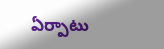ఏర్పాటు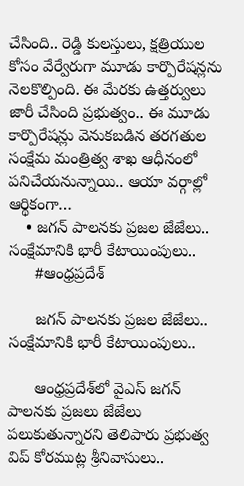చేసింది.. రెడ్డి కులస్తులు, క్షత్రియుల కోసం వేర్వేరుగా మూడు కార్పొరేషన్లను నెలకొల్పింది. ఈ మేరకు ఉత్త‌ర్వులు జారీ చేసింది ప్ర‌భుత్వం.. ఈ మూడు కార్పొరేషన్లు వెనుకబడిన తరగతుల సంక్షేమ మంత్రిత్వ శాఖ ఆధీనంలో ప‌నిచేయ‌నున్నాయి.. ఆయా వ‌ర్గాల్లో ఆర్థికంగా…
    • జగన్ పాలనకు ప్రజల జేజేలు.. సంక్షేమానికి భారీ కేటాయింపులు..
      #ఆంధ్రప్రదేశ్

      జగన్ పాలనకు ప్రజల జేజేలు.. సంక్షేమానికి భారీ కేటాయింపులు..

      ఆంధ్ర‌ప్ర‌దేశ్‌లో వైఎస్ జగన్ పాలనకు ప్రజలు జేజేలు పలుకుతున్నార‌ని తెలిపారు ప్ర‌భుత్వ విప్ కోరముట్ల శ్రీనివాసులు..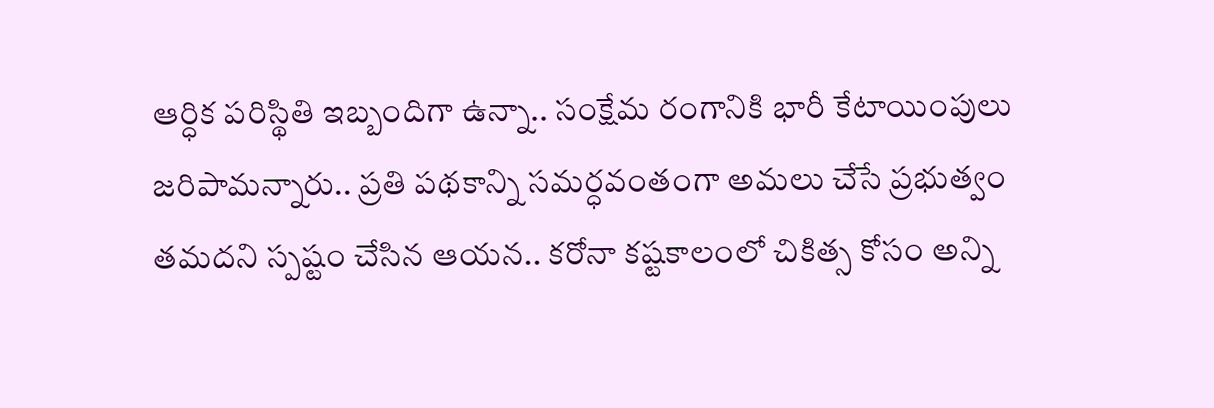ఆర్ధిక పరిస్థితి ఇబ్బందిగా ఉన్నా.. సంక్షేమ రంగానికి భారీ కేటాయింపులు జ‌రిపామ‌న్నారు.. ప్రతి పథకాన్ని సమర్ధవంతంగా అమలు చేసే ప్రభుత్వం త‌మ‌ద‌ని స్ప‌ష్టం చేసిన ఆయ‌న‌.. కరోనా కష్టకాలంలో చికిత్స కోసం అన్ని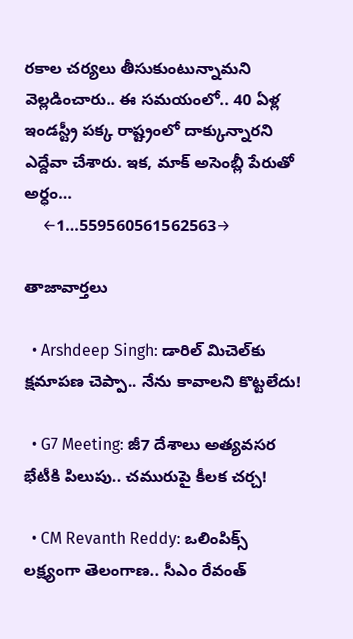రకాల చర్యలు తీసుకుంటున్నామ‌ని వెల్ల‌డించారు.. ఈ స‌మ‌యంలో.. 40 ఏళ్ల ఇండస్ట్రీ పక్క రాష్ట్రంలో దాక్కున్నార‌ని ఎద్దేవా చేశారు. ఇక‌, మాక్ అసెంబ్లీ పేరుతో అర్ధం…
    ←1…559560561562563→

తాజావార్తలు

  • Arshdeep Singh: డారిల్ మిచెల్‌కు క్షమాపణ చెప్పా.. నేను కావాలని కొట్టలేదు!

  • G7 Meeting: జీ7 దేశాలు అత్యవసర భేటీకి పిలుపు.. చమురుపై కీలక చర్చ!

  • CM Revanth Reddy: ఒలింపిక్స్ లక్ష్యంగా తెలంగాణ.. సీఎం రేవంత్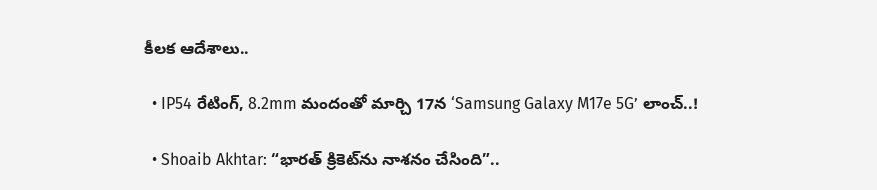కీలక ఆదేశాలు..

  • IP54 రేటింగ్‌, 8.2mm మందంతో మార్చి 17న ‘Samsung Galaxy M17e 5G’ లాంచ్..!

  • Shoaib Akhtar: “భారత్ క్రికెట్‌ను నాశనం చేసింది”..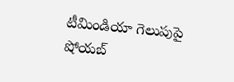టీమిండియా గెలుపుపై షోయబ్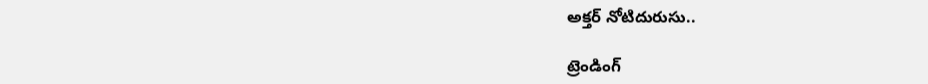అక్తర్ నోటిదురుసు..

ట్రెండింగ్‌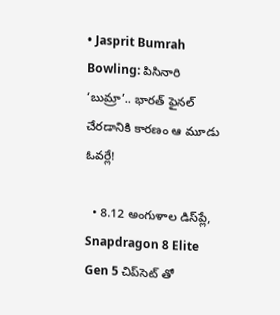• Jasprit Bumrah Bowling: పిసినారి ‘బుమ్రా’.. భారత్ ఫైనల్ చేరడానికి కారణం ఆ మూడు ఓవర్లే!

  • 8.12 అంగుళాల డిస్‌ప్లే, Snapdragon 8 Elite Gen 5 చిప్‌సెట్‌ తో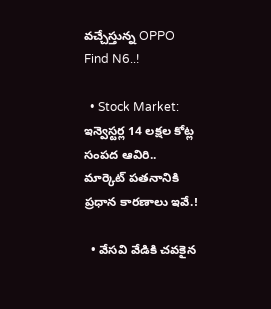వచ్చేస్తున్న OPPO Find N6..!

  • Stock Market: ఇన్వెస్టర్ల 14 లక్షల కోట్ల సంపద ఆవిరి.. మార్కెట్ పతనానికి ప్రధాన కారణాలు ఇవే.!

  • వేసవి వేడికి చవకైన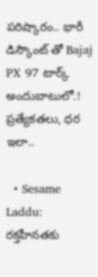పరిష్కారం.. భారీ డిస్కౌంట్ తో Bajaj PX 97 టార్క్ అందుబాటులో.! ప్రత్యేకతలు, ధర ఇలా..

  • Sesame Laddu: రక్తహీనతకు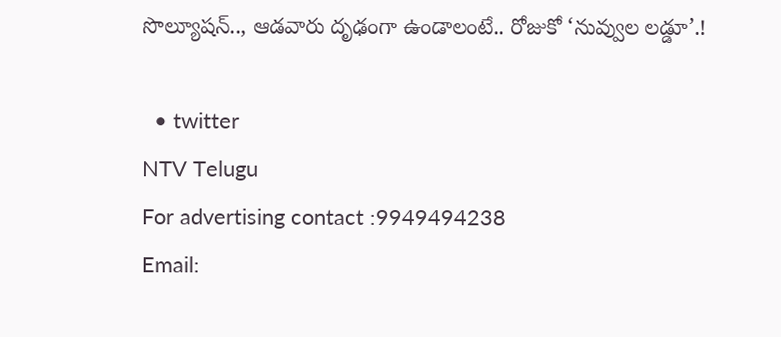సొల్యూషన్.., ఆడవారు దృఢంగా ఉండాలంటే.. రోజుకో ‘నువ్వుల లడ్డూ’.!

  • twitter
NTV Telugu
For advertising contact :9949494238
Email: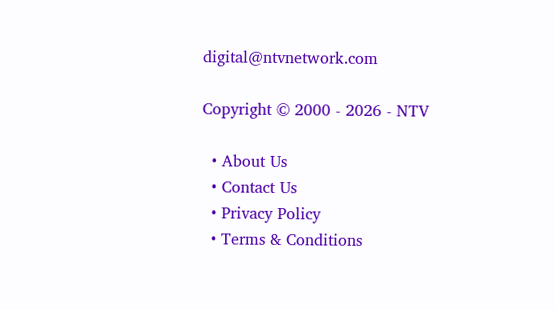digital@ntvnetwork.com

Copyright © 2000 - 2026 - NTV

  • About Us
  • Contact Us
  • Privacy Policy
  • Terms & Conditions